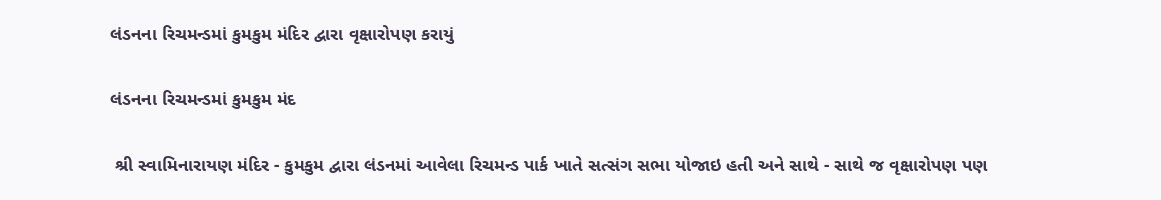લંડનના રિચમન્ડમાં કુમકુમ મંદિર દ્વારા વૃક્ષારોપણ કરાયું

લંડનના રિચમન્ડમાં કુમકુમ મંદ

 શ્રી સ્વામિનારાયણ મંદિર - કુમકુમ દ્વારા લંડનમાં આવેલા રિચમન્ડ પાર્ક ખાતે સત્સંગ સભા યોજાઇ હતી અને સાથે - સાથે જ વૃક્ષારોપણ પણ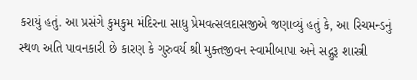કરાયું હતું. આ પ્રસંગે કુમકુમ મંદિરના સાધુ પ્રેમવત્સલદાસજીએ જણાવ્યું હતું કે, આ રિચમન્ડનું સ્થળ અતિ પાવનકારી છે કારણ કે ગુરુવર્ય શ્રી મુક્તજીવન સ્વામીબાપા અને સદ્ગુરૂ શાસ્ત્રી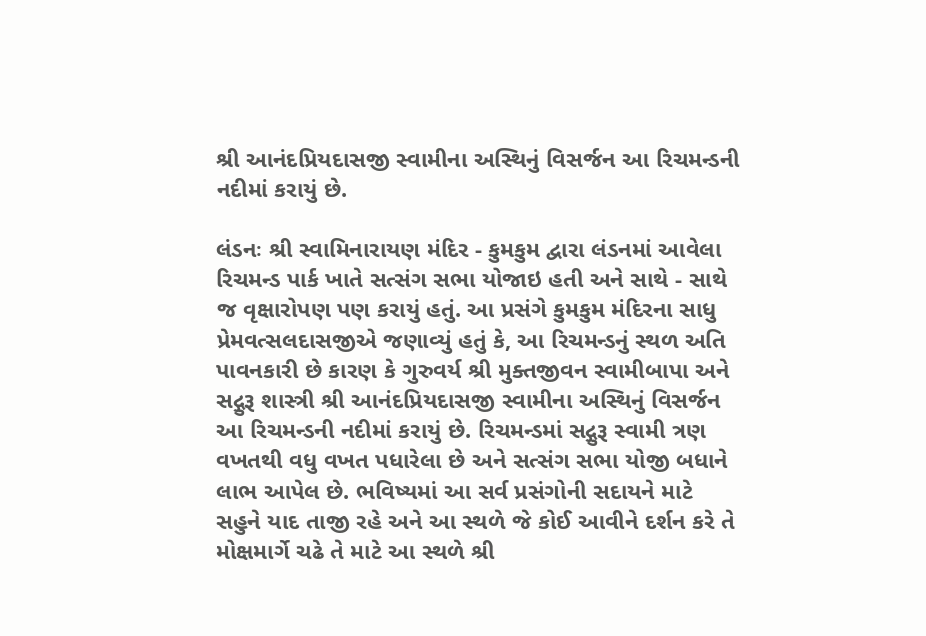શ્રી આનંદપ્રિયદાસજી સ્વામીના અસ્થિનું વિસર્જન આ રિચમન્ડની નદીમાં કરાયું છે.

લંડનઃ શ્રી સ્વામિનારાયણ મંદિર - કુમકુમ દ્વારા લંડનમાં આવેલા રિચમન્ડ પાર્ક ખાતે સત્સંગ સભા યોજાઇ હતી અને સાથે - સાથે જ વૃક્ષારોપણ પણ કરાયું હતું. આ પ્રસંગે કુમકુમ મંદિરના સાધુ પ્રેમવત્સલદાસજીએ જણાવ્યું હતું કે, આ રિચમન્ડનું સ્થળ અતિ પાવનકારી છે કારણ કે ગુરુવર્ય શ્રી મુક્તજીવન સ્વામીબાપા અને સદ્ગુરૂ શાસ્ત્રી શ્રી આનંદપ્રિયદાસજી સ્વામીના અસ્થિનું વિસર્જન આ રિચમન્ડની નદીમાં કરાયું છે. રિચમન્ડમાં સદ્ગુરૂ સ્વામી ત્રણ વખતથી વધુ વખત પધારેલા છે અને સત્સંગ સભા યોજી બધાને લાભ આપેલ છે. ભવિષ્યમાં આ સર્વ પ્રસંગોની સદાયને માટે સહુને યાદ તાજી રહે અને આ સ્થળે જે કોઈ આવીને દર્શન કરે તે મોક્ષમાર્ગે ચઢે તે માટે આ સ્થળે શ્રી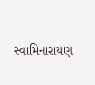સ્વામિનારાયણ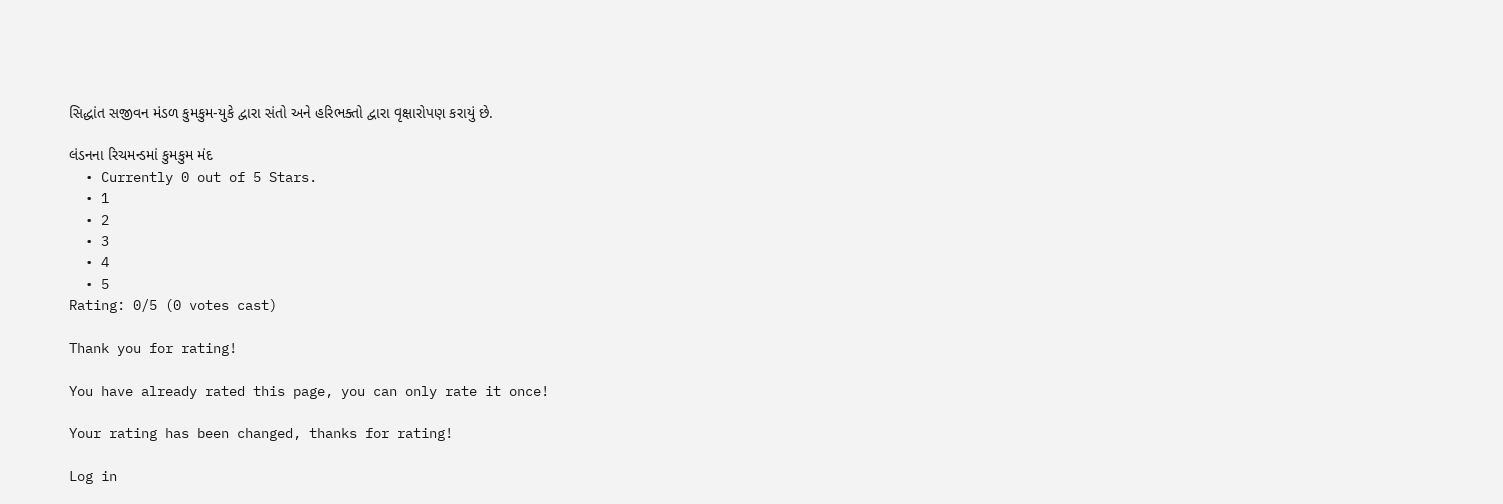સિદ્ધાંત સજીવન મંડળ કુમકુમ-યુકે દ્વારા સંતો અને હરિભક્તો દ્વારા વૃક્ષારોપણ કરાયું છે.

લંડનના રિચમન્ડમાં કુમકુમ મંદ
  • Currently 0 out of 5 Stars.
  • 1
  • 2
  • 3
  • 4
  • 5
Rating: 0/5 (0 votes cast)

Thank you for rating!

You have already rated this page, you can only rate it once!

Your rating has been changed, thanks for rating!

Log in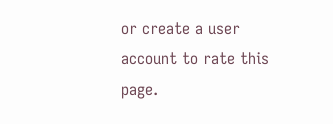or create a user account to rate this page.